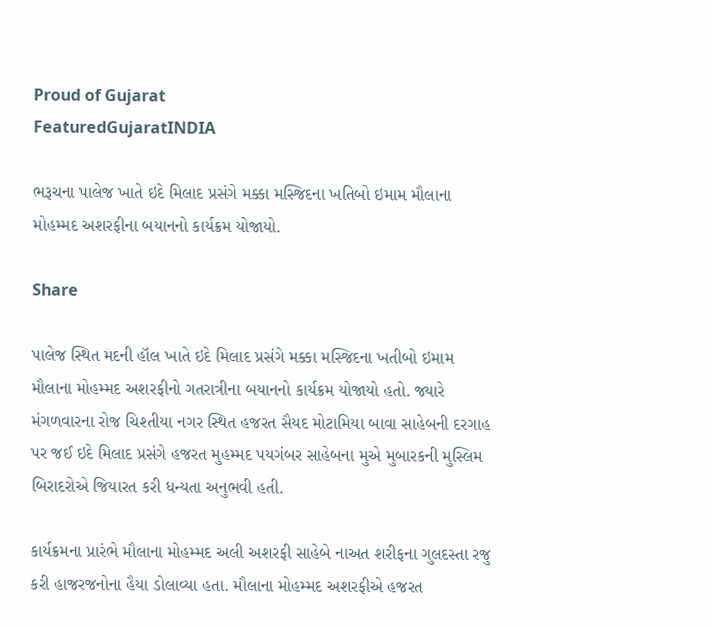Proud of Gujarat
FeaturedGujaratINDIA

ભરૂચના પાલેજ ખાતે ઇદે મિલાદ પ્રસંગે મક્કા મસ્જિદના ખતિબો ઇમામ મૌલાના મોહમ્મદ અશરફીના બયાનનો કાર્યક્રમ યોજાયો.

Share

પાલેજ સ્થિત મદની હૉલ ખાતે ઇદે મિલાદ પ્રસંગે મક્કા મસ્જિદના ખતીબો ઇમામ મૌલાના મોહમ્મદ અશરફીનો ગતરાત્રીના બયાનનો કાર્યક્રમ યોજાયો હતો. જ્યારે મંગળવારના રોજ ચિશ્તીયા નગર સ્થિત હજરત સૈયદ મોટામિયા બાવા સાહેબની દરગાહ પર જઈ ઇદે મિલાદ પ્રસંગે હજરત મુહમ્મદ પયગંબર સાહેબના મુએ મુબારકની મુસ્લિમ બિરાદરોએ જિયારત કરી ધન્યતા અનુભવી હતી.

કાર્યક્રમના પ્રારંભે મૌલાના મોહમ્મદ અલી અશરફી સાહેબે નાઅત શરીફના ગુલદસ્તા રજુ કરી હાજરજનોના હૈયા ડોલાવ્યા હતા. મૌલાના મોહમ્મદ અશરફીએ હજરત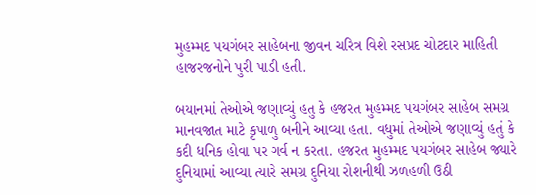મુહમ્મદ પયગંબર સાહેબના જીવન ચરિત્ર વિશે રસપ્રદ ચોટદાર માહિતી હાજરજનોને પુરી પાડી હતી.

બયાનમાં તેઓએ જણાવ્યું હતુ કે હજરત મુહમ્મદ પયગંબર સાહેબ સમગ્ર માનવજાત માટે કૃપાળુ બનીને આવ્યા હતા. વધુમાં તેઓએ જણાવ્યું હતું કે કદી ધનિક હોવા પર ગર્વ ન કરતા. હજરત મુહમ્મદ પયગંબર સાહેબ જ્યારે દુનિયામાં આવ્યા ત્યારે સમગ્ર દુનિયા રોશનીથી ઝળહળી ઉઠી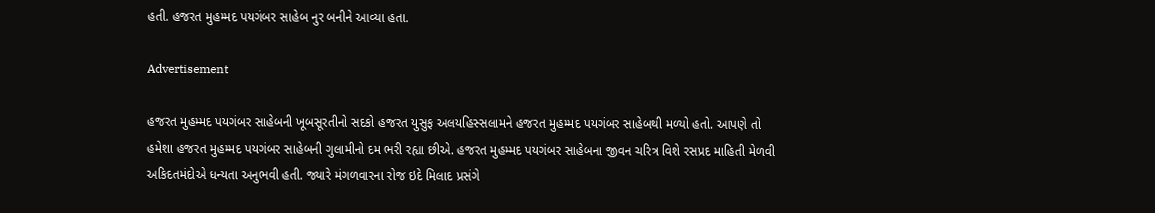હતી. હજરત મુહમ્મદ પયગંબર સાહેબ નુર બનીને આવ્યા હતા.

Advertisement

હજરત મુહમ્મદ પયગંબર સાહેબની ખૂબસૂરતીનો સદકો હજરત યુસુફ અલયહિસ્સલામને હજરત મુહમ્મદ પયગંબર સાહેબથી મળ્યો હતો. આપણે તો હમેશા હજરત મુહમ્મદ પયગંબર સાહેબની ગુલામીનો દમ ભરી રહ્યા છીએ. હજરત મુહમ્મદ પયગંબર સાહેબના જીવન ચરિત્ર વિશે રસપ્રદ માહિતી મેળવી અકિદતમંદોએ ધન્યતા અનુભવી હતી. જ્યારે મંગળવારના રોજ ઇદે મિલાદ પ્રસંગે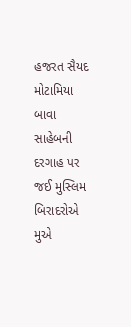હજરત સૈયદ મોટામિયા બાવા સાહેબની દરગાહ પર જઈ મુસ્લિમ બિરાદરોએ મુએ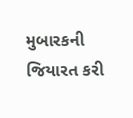મુબારકની જિયારત કરી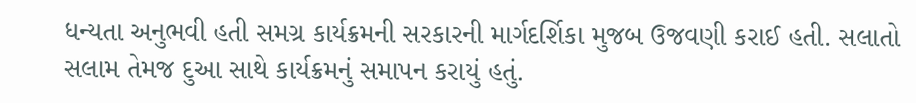ધન્યતા અનુભવી હતી સમગ્ર કાર્યક્રમની સરકારની માર્ગદર્શિકા મુજબ ઉજવણી કરાઈ હતી. સલાતો સલામ તેમજ દુઆ સાથે કાર્યક્રમનું સમાપન કરાયું હતું.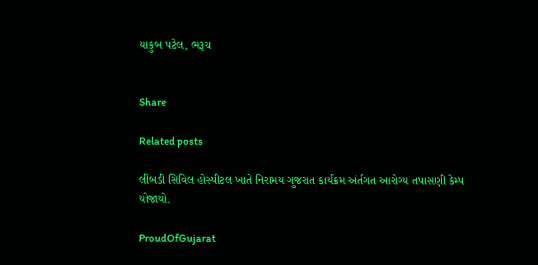યાકુબ પટેલ, ભરૂચ


Share

Related posts

લીંબડી સિવિલ હોસ્પીટલ ખાતે નિરામય ગુજરાત કાર્યક્રમ અંર્તગત આરોગ્ય તપાસણી કેમ્પ યોજાયો.

ProudOfGujarat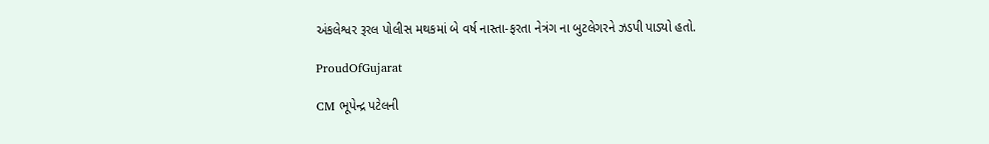અંકલેશ્વર રૂરલ પોલીસ મથકમાં બે વર્ષ નાસ્તા-ફરતા નેત્રંગ ના બુટલેગરને ઝડપી પાડ્યો હતો.

ProudOfGujarat

CM ભૂપેન્દ્ર પટેલની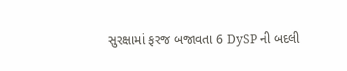સુરક્ષામાં ફરજ બજાવતા 6 DySP ની બદલી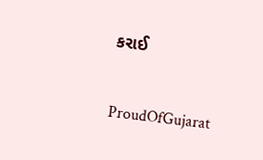કરાઈ

ProudOfGujarat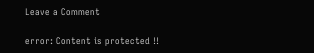Leave a Comment

error: Content is protected !!